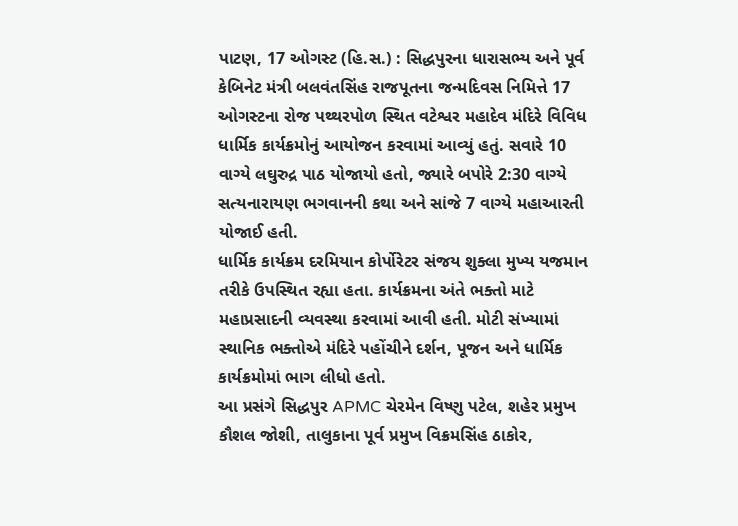પાટણ, 17 ઓગસ્ટ (હિ.સ.) : સિદ્ધપુરના ધારાસભ્ય અને પૂર્વ કેબિનેટ મંત્રી બલવંતસિંહ રાજપૂતના જન્મદિવસ નિમિત્તે 17 ઓગસ્ટના રોજ પથ્થરપોળ સ્થિત વટેશ્વર મહાદેવ મંદિરે વિવિધ ધાર્મિક કાર્યક્રમોનું આયોજન કરવામાં આવ્યું હતું. સવારે 10 વાગ્યે લઘુરુદ્ર પાઠ યોજાયો હતો, જ્યારે બપોરે 2:30 વાગ્યે સત્યનારાયણ ભગવાનની કથા અને સાંજે 7 વાગ્યે મહાઆરતી યોજાઈ હતી.
ધાર્મિક કાર્યક્રમ દરમિયાન કોર્પોરેટર સંજય શુક્લા મુખ્ય યજમાન તરીકે ઉપસ્થિત રહ્યા હતા. કાર્યક્રમના અંતે ભક્તો માટે મહાપ્રસાદની વ્યવસ્થા કરવામાં આવી હતી. મોટી સંખ્યામાં સ્થાનિક ભક્તોએ મંદિરે પહોંચીને દર્શન, પૂજન અને ધાર્મિક કાર્યક્રમોમાં ભાગ લીધો હતો.
આ પ્રસંગે સિદ્ધપુર APMC ચેરમેન વિષ્ણુ પટેલ, શહેર પ્રમુખ કૌશલ જોશી, તાલુકાના પૂર્વ પ્રમુખ વિક્રમસિંહ ઠાકોર,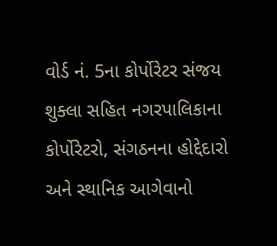વોર્ડ નં. 5ના કોર્પોરેટર સંજય શુક્લા સહિત નગરપાલિકાના કોર્પોરેટરો, સંગઠનના હોદ્દેદારો અને સ્થાનિક આગેવાનો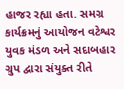હાજર રહ્યા હતા. સમગ્ર કાર્યક્રમનું આયોજન વટેશ્વર યુવક મંડળ અને સદાબહાર ગ્રુપ દ્વારા સંયુક્ત રીતે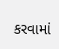કરવામાં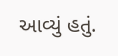આવ્યું હતું.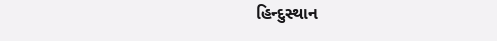હિન્દુસ્થાન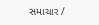સમાચાર /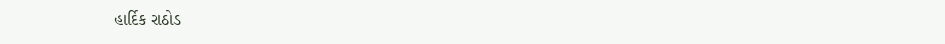હાર્દિક રાઠોડ